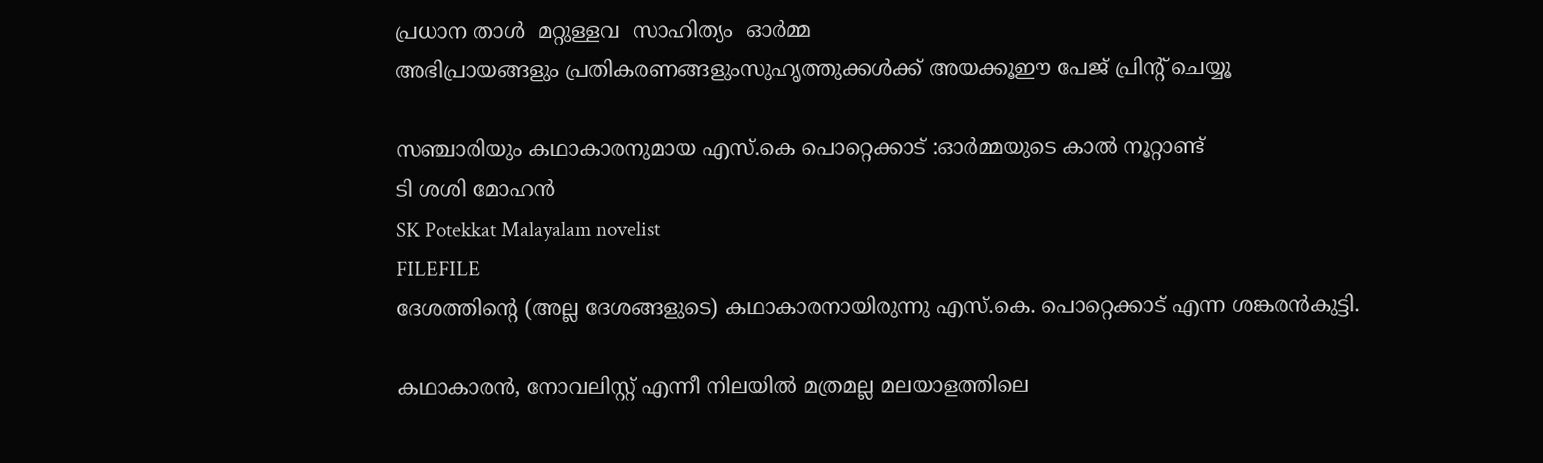പ്രധാന താള്‍  മറ്റുള്ളവ  സാഹിത്യം  ഓര്‍മ്മ
അഭിപ്രായങ്ങളും പ്രതികരണങ്ങളുംസുഹൃത്തുക്കള്‍ക്ക് അയക്കൂഈ പേജ് പ്രിന്‍റ് ചെയ്യൂ

സഞ്ചാരിയും കഥാകാരനുമായ എസ്.കെ പൊറ്റെക്കാട് :ഓര്‍മ്മയുടെ കാല്‍ നൂറ്റാണ്ട്
ടി ശശി മോ‍ഹന്‍
SK Potekkat Malayalam novelist
FILEFILE
ദേശത്തിന്‍റെ (അല്ല ദേശങ്ങളുടെ) കഥാകാരനായിരുന്നു എസ്.കെ. പൊറ്റെക്കാട് എന്ന ശങ്കരന്‍കുട്ടി.

കഥാകാരന്‍, നോവലിസ്റ്റ് എന്നീ നിലയില്‍ മത്രമല്ല മലയാളത്തിലെ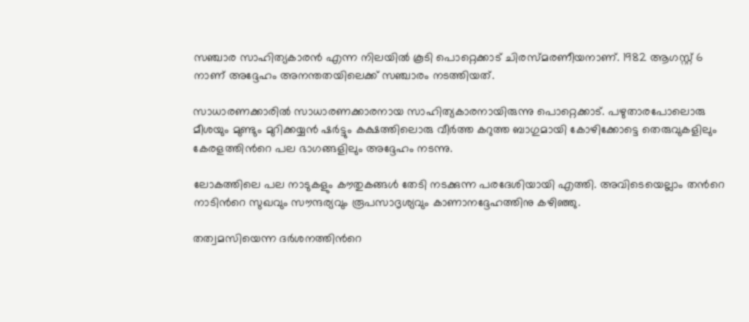സഞ്ചാര സാഹിത്യകാരന്‍ എന്ന നിലയില്‍ കൂടി പൊറ്റെക്കാട് ചിരസ്മരണീയനാണ്. 1982 ആഗസ്റ്റ് 6 നാണ് അദ്ദേഹം അനന്തതയിലെക്ക് സഞ്ചാരം നടത്തിയത്.

സാധാരണക്കാരില്‍ സാധാരണക്കാരനായ സാഹിത്യകാരനായിരുന്നു പൊറ്റെക്കാട്. പഴുതാരപോലൊരു മീശയും മുണ്ടും മുറിക്കയ്യന്‍ ഷര്‍ട്ടും കക്ഷത്തിലൊരു വീര്‍ത്ത കറുത്ത ബാഗുമായി കോഴിക്കോട്ടെ തെരുവുകളിലും കേരളത്തിന്‍റെ പല ഭാഗങ്ങളിലും അദ്ദേഹം നടന്നു.

ലോകത്തിലെ പല നാടുകളും കൗതുകങ്ങള്‍ തേടി നടക്കുന്ന പരദേശിയായി എത്തി. അവിടെയെല്ലാം തന്‍റെ നാടിന്‍റെ സുഖവും സൗന്ദര്യവും രൂപസാദൃശ്യവും കാണാനദ്ദേഹത്തിനു കഴിഞ്ഞു.

തത്വമസിയെന്ന ദര്‍ശനത്തിന്‍റെ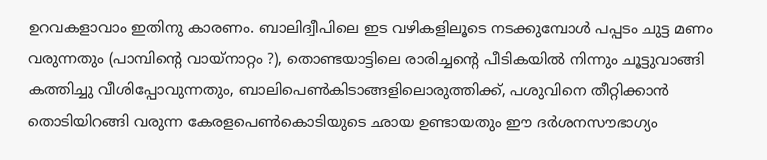ഉറവകളാവാം ഇതിനു കാരണം. ബാലിദ്വീപിലെ ഇട വഴികളിലൂടെ നടക്കുമ്പോള്‍ പപ്പടം ചുട്ട മണം വരുന്നതും (പാമ്പിന്‍റെ വായ്നാറ്റം ?), തൊണ്ടയാട്ടിലെ രാരിച്ചന്‍റെ പീടികയില്‍ നിന്നും ചൂട്ടുവാങ്ങി കത്തിച്ചു വീശിപ്പോവുന്നതും, ബാലിപെണ്‍കിടാങ്ങളിലൊരുത്തിക്ക്, പശുവിനെ തീറ്റിക്കാന്‍ തൊടിയിറങ്ങി വരുന്ന കേരളപെണ്‍കൊടിയുടെ ഛായ ഉണ്ടായതും ഈ ദര്‍ശനസൗഭാഗ്യം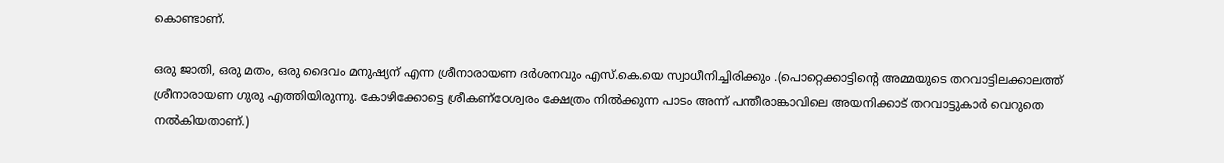കൊണ്ടാണ്.

ഒരു ജാതി, ഒരു മതം, ഒരു ദൈവം മനുഷ്യന് എന്ന ശ്രീനാരായണ ദര്‍ശനവും എസ്.കെ.യെ സ്വാധീനിച്ചിരിക്കും .(പൊറ്റെക്കാട്ടിന്‍റെ അമ്മയുടെ തറവാട്ടിലക്കാലത്ത് ശ്രീനാരായണ ഗുരു എത്തിയിരുന്നു. കോഴിക്കോട്ടെ ശ്രീകണ്ഠേശ്വരം ക്ഷേത്രം നില്‍ക്കുന്ന പാടം അന്ന് പന്തീരാങ്കാവിലെ അയനിക്കാട് തറവാട്ടുകാര്‍ വെറുതെ നല്‍കിയതാണ്.)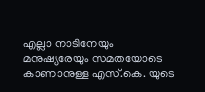എല്ലാ നാടിനേയും മനുഷ്യരേയും സമതയോടെ കാണാനുള്ള എസ്.കെ. യുടെ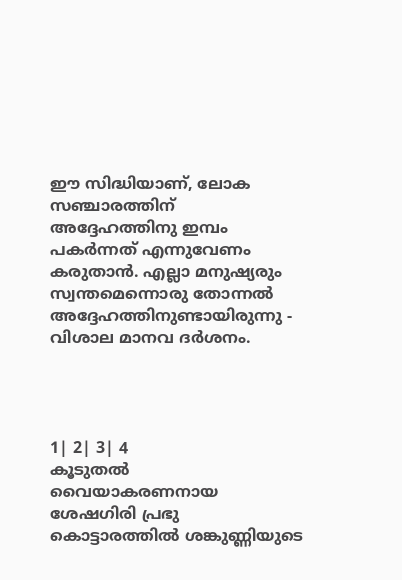ഈ സിദ്ധിയാണ്, ലോക സഞ്ചാരത്തിന് അദ്ദേഹത്തിനു ഇമ്പം പകര്‍ന്നത് എന്നുവേണം കരുതാന്‍. എല്ലാ മനുഷ്യരും സ്വന്തമെന്നൊരു തോന്നല്‍ അദ്ദേഹത്തിനുണ്ടായിരുന്നു - വിശാല മാനവ ദര്‍ശനം.




1| 2| 3| 4
കൂടുതല്‍
വൈയാകരണനായ ശേഷഗിരി പ്രഭു
കൊട്ടാരത്തില്‍ ശങ്കുണ്ണിയുടെ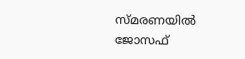സ്മരണയില്‍
ജോസഫ്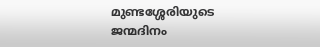മുണ്ടശ്ശേരിയുടെ ജന്മദിനം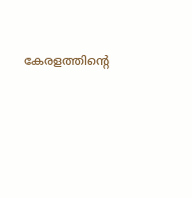കേരളത്തിന്‍റെ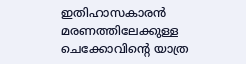ഇതിഹാസകാരന്‍
മരണത്തിലേക്കുള്ള ചെക്കോവിന്‍റെ യാത്ര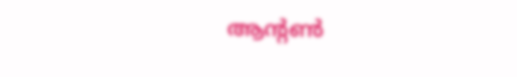ആന്‍റണ്‍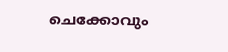ചെക്കോവും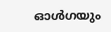ഓള്‍ഗയും